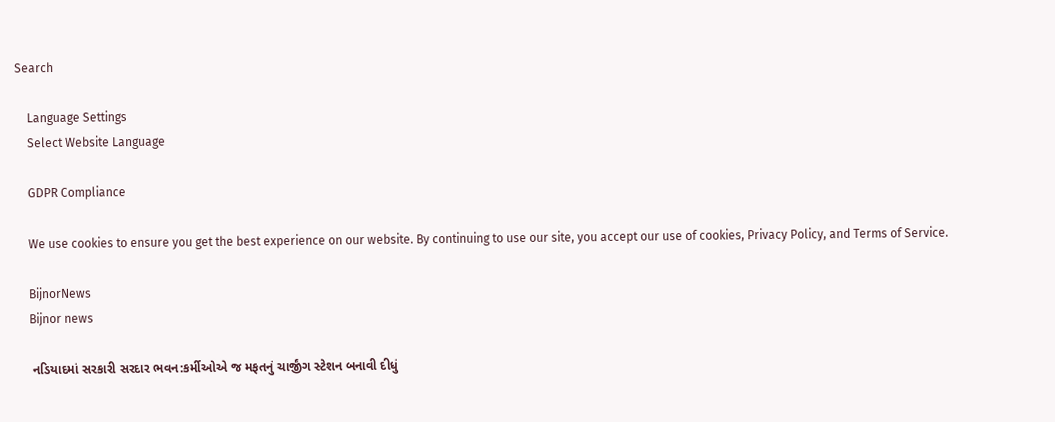Search

    Language Settings
    Select Website Language

    GDPR Compliance

    We use cookies to ensure you get the best experience on our website. By continuing to use our site, you accept our use of cookies, Privacy Policy, and Terms of Service.

    BijnorNews
    Bijnor news

    નડિયાદમાં સરકારી સરદાર ભવન:કર્મીઓએ જ મફતનું ચાર્જીંગ સ્ટેશન બનાવી દીધું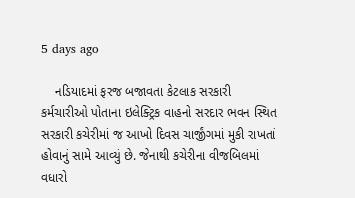5 days ago

    નડિયાદમાં ફરજ બજાવતા કેટલાક સરકારી કર્મચારીઓ પોતાના ઇલેક્ટ્રિક વાહનો સરદાર ભવન સ્થિત સરકારી કચેરીમાં જ આખો દિવસ ચાર્જીંગમાં મુકી રાખતાં હોવાનું સામે આવ્યું છે. જેનાથી કચેરીના વીજબિલમાં વધારો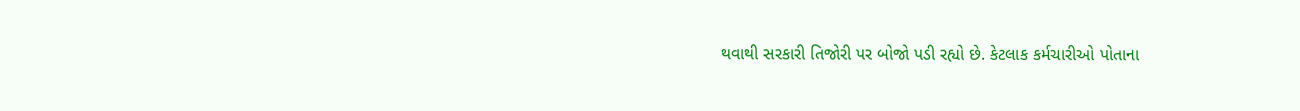થવાથી સરકારી તિજોરી પર બોજો પડી રહ્યો છે. કેટલાક કર્મચારીઓ પોતાના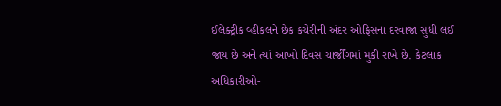ઈલેક્ટ્રીક વ્હીકલને છેક કચેરીની અંદર ઓફિસના દરવાજા સુધી લઈ જાય છે અને ત્યાં આખો દિવસ ચાર્જીંગમાં મુકી રાખે છે. કેટલાક અધિકારીઓ-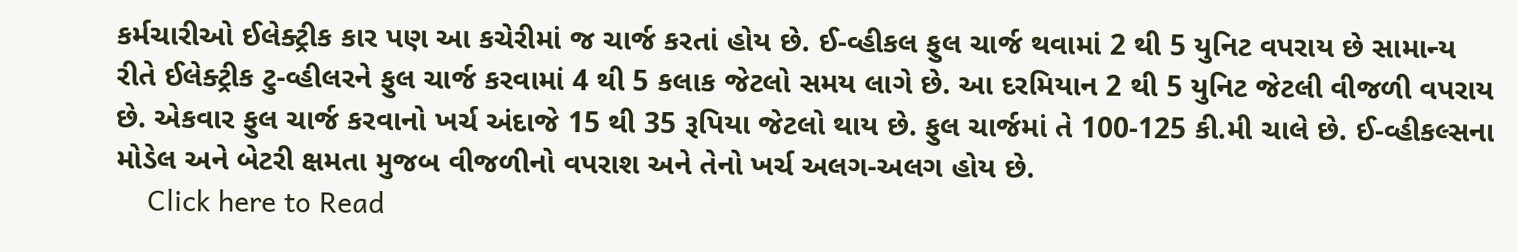કર્મચારીઓ ઈલેક્ટ્રીક કાર પણ આ કચેરીમાં જ ચાર્જ કરતાં હોય છે. ઈ-વ્હીકલ ફુલ ચાર્જ થવામાં 2 થી 5 યુનિટ વપરાય છે સામાન્ય રીતે ઈલેક્ટ્રીક ટુ-વ્હીલરને ફુલ ચાર્જ કરવામાં 4 થી 5 કલાક જેટલો સમય લાગે છે. આ દરમિયાન 2 થી 5 યુનિટ જેટલી વીજળી વપરાય છે. એકવાર ફુલ ચાર્જ કરવાનો ખર્ચ અંદાજે 15 થી 35 રૂપિયા જેટલો થાય છે. ફુલ ચાર્જમાં તે 100-125 કી.મી ચાલે છે. ઈ-વ્હીકલ્સના મોડેલ અને બેટરી ક્ષમતા મુજબ વીજળીનો વપરાશ અને તેનો ખર્ચ અલગ-અલગ હોય છે.
    Click here to Read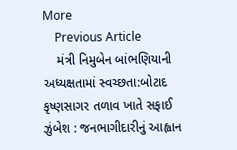More
    Previous Article
    મંત્રી નિમુબેન બાંભણિયાની અધ્યક્ષતામાં સ્વચ્છતા:બોટાદ કૃષ્ણસાગર તળાવ ખાતે સફાઈ ઝુંબેશ : જનભાગીદારીનું આહ્વાન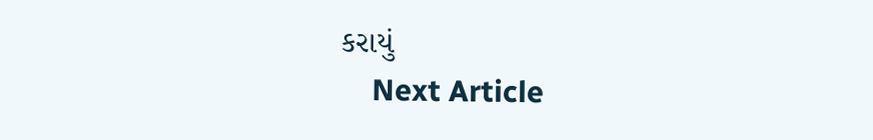કરાયું
    Next Article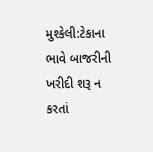મુશ્કેલી:ટેકાના ભાવે બાજરીની ખરીદી શરૂ ન કરતાં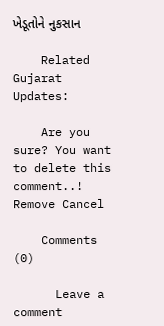ખેડૂતોને નુકસાન

    Related Gujarat Updates:

    Are you sure? You want to delete this comment..! Remove Cancel

    Comments (0)

      Leave a comment